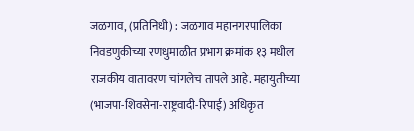जळगाव, (प्रतिनिधी) : जळगाव महानगरपालिका निवडणुकीच्या रणधुमाळीत प्रभाग क्रमांक १३ मधील राजकीय वातावरण चांगलेच तापले आहे. महायुतीच्या (भाजपा-शिवसेना-राष्ट्रवादी-रिपाई) अधिकृत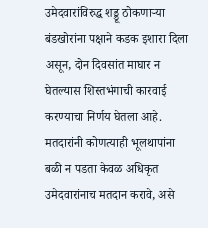उमेदवारांविरुद्ध शड्डू ठोकणाऱ्या बंडखोरांना पक्षाने कडक इशारा दिला असून, दोन दिवसांत माघार न घेतल्यास शिस्तभंगाची कारवाई करण्याचा निर्णय घेतला आहे. मतदारांनी कोणत्याही भूलथापांना बळी न पडता केवळ अधिकृत उमेदवारांनाच मतदान करावे, असे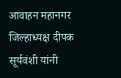आवाहन महानगर जिल्हाध्यक्ष दीपक सूर्यवंशी यांनी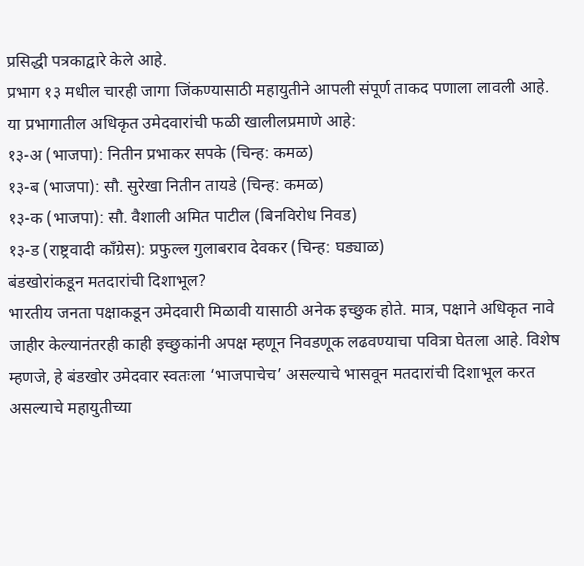प्रसिद्धी पत्रकाद्वारे केले आहे.
प्रभाग १३ मधील चारही जागा जिंकण्यासाठी महायुतीने आपली संपूर्ण ताकद पणाला लावली आहे. या प्रभागातील अधिकृत उमेदवारांची फळी खालीलप्रमाणे आहे:
१३-अ (भाजपा): नितीन प्रभाकर सपके (चिन्ह: कमळ)
१३-ब (भाजपा): सौ. सुरेखा नितीन तायडे (चिन्ह: कमळ)
१३-क (भाजपा): सौ. वैशाली अमित पाटील (बिनविरोध निवड)
१३-ड (राष्ट्रवादी काँग्रेस): प्रफुल्ल गुलाबराव देवकर (चिन्ह: घड्याळ)
बंडखोरांकडून मतदारांची दिशाभूल?
भारतीय जनता पक्षाकडून उमेदवारी मिळावी यासाठी अनेक इच्छुक होते. मात्र, पक्षाने अधिकृत नावे जाहीर केल्यानंतरही काही इच्छुकांनी अपक्ष म्हणून निवडणूक लढवण्याचा पवित्रा घेतला आहे. विशेष म्हणजे, हे बंडखोर उमेदवार स्वतःला ‘भाजपाचेच’ असल्याचे भासवून मतदारांची दिशाभूल करत असल्याचे महायुतीच्या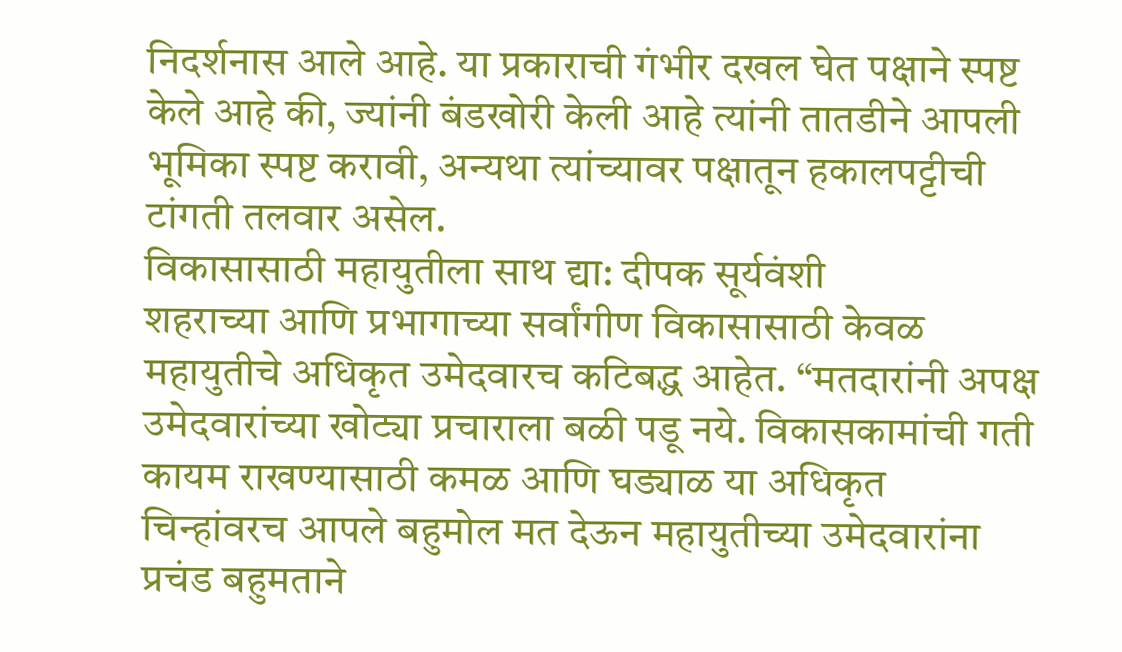निदर्शनास आले आहे. या प्रकाराची गंभीर दखल घेत पक्षाने स्पष्ट केले आहे की, ज्यांनी बंडखोरी केली आहे त्यांनी तातडीने आपली भूमिका स्पष्ट करावी, अन्यथा त्यांच्यावर पक्षातून हकालपट्टीची टांगती तलवार असेल.
विकासासाठी महायुतीला साथ द्या: दीपक सूर्यवंशी
शहराच्या आणि प्रभागाच्या सर्वांगीण विकासासाठी केवळ महायुतीचे अधिकृत उमेदवारच कटिबद्ध आहेत. “मतदारांनी अपक्ष उमेदवारांच्या खोट्या प्रचाराला बळी पडू नये. विकासकामांची गती कायम राखण्यासाठी कमळ आणि घड्याळ या अधिकृत चिन्हांवरच आपले बहुमोल मत देऊन महायुतीच्या उमेदवारांना प्रचंड बहुमताने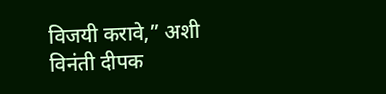विजयी करावे,” अशी विनंती दीपक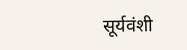सूर्यवंशी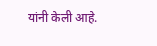यांनी केली आहे.